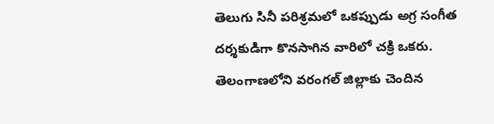తెలుగు సినీ పరిశ్రమలో ఒకప్పుడు అగ్ర సంగీత దర్శకుడిగా కొనసాగిన వారిలో చక్రి ఒకరు. తెలంగాణలోని వరంగల్ జిల్లాకు చెందిన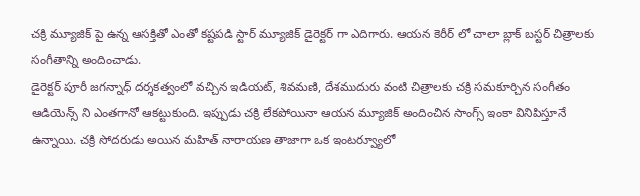చక్రి మ్యూజిక్ పై ఉన్న ఆసక్తితో ఎంతో కష్టపడి స్టార్ మ్యూజిక్ డైరెక్టర్ గా ఎదిగారు. ఆయన కెరీర్ లో చాలా బ్లాక్ బస్టర్ చిత్రాలకు సంగీతాన్ని అందించాడు.
డైరెక్టర్ పూరీ జగన్నాధ్ దర్శకత్వంలో వచ్చిన ఇడియట్, శివమణి, దేశముదురు వంటి చిత్రాలకు చక్రి సమకూర్చిన సంగీతం ఆడియెన్స్ ని ఎంతగానో ఆకట్టుకుంది. ఇప్పుడు చక్రి లేకపోయినా ఆయన మ్యూజిక్ అందించిన సాంగ్స్ ఇంకా వినిపిస్తూనే ఉన్నాయి. చక్రి సోదరుడు అయిన మహిత్ నారాయణ తాజాగా ఒక ఇంటర్వ్యూలో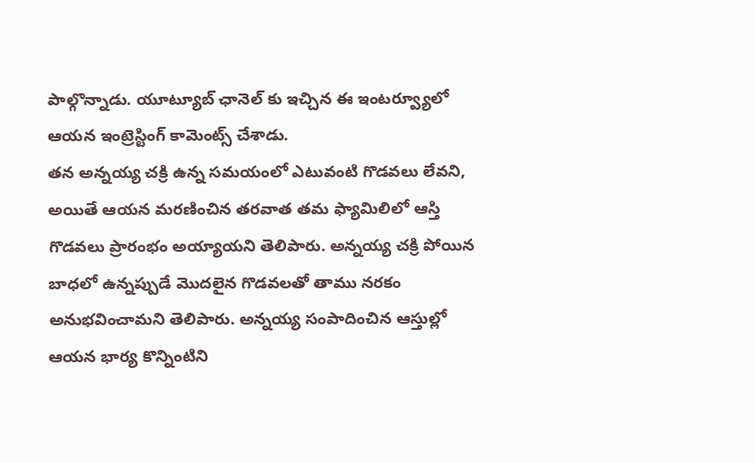పాల్గొన్నాడు. యూట్యూబ్ ఛానెల్ కు ఇచ్చిన ఈ ఇంటర్వ్యూలో ఆయన ఇంట్రెస్టింగ్ కామెంట్స్ చేశాడు.
తన అన్నయ్య చక్రి ఉన్న సమయంలో ఎటువంటి గొడవలు లేవని, అయితే ఆయన మరణించిన తరవాత తమ ఫ్యామిలిలో ఆస్తి గొడవలు ప్రారంభం అయ్యాయని తెలిపారు. అన్నయ్య చక్రి పోయిన బాధలో ఉన్నప్పుడే మొదలైన గొడవలతో తాము నరకం అనుభవించామని తెలిపారు. అన్నయ్య సంపాదించిన ఆస్తుల్లో ఆయన భార్య కొన్నింటిని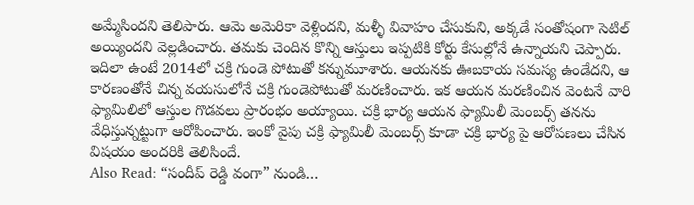అమ్మేసిందని తెలిపారు. ఆమె అమెరికా వెళ్లిందని, మళ్ళీ వివాహం చేసుకుని, అక్కడే సంతోషంగా సెటిల్ అయ్యిందని వెల్లడించారు. తమకు చెందిన కొన్ని ఆస్తులు ఇప్పటికి కోర్టు కేసుల్లోనే ఉన్నాయని చెప్పారు.
ఇదిలా ఉంటే 2014లో చక్రి గుండె పోటుతో కన్నుమూశారు. ఆయనకు ఊబకాయ సమస్య ఉండేదని, ఆ కారణంతోనే చిన్న వయసులోనే చక్రి గుండెపోటుతో మరణించారు. ఇక ఆయన మరణించిన వెంటనే వారి ఫ్యామిలిలో ఆస్తుల గొడవలు ప్రారంభం అయ్యాయి. చక్రి భార్య ఆయన ఫ్యామిలీ మెంబర్స్ తనను వేధిస్తున్నట్టుగా ఆరోపించారు. ఇంకో వైపు చక్రి ఫ్యామిలీ మెంబర్స్ కూడా చక్రి భార్య పై ఆరోపణలు చేసిన విషయం అందరికి తెలిసిందే.
Also Read: “సందీప్ రెడ్డి వంగా” నుండి…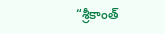“శ్రీకాంత్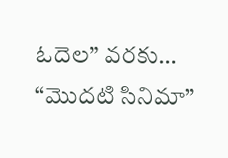ఓదెల” వరకు… “మొదటి సినిమా”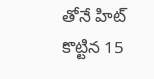తోనే హిట్ కొట్టిన 15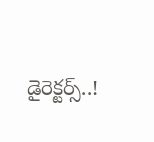డైరెక్టర్స్..!